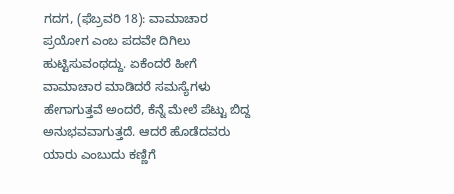ಗದಗ, (ಫೆಬ್ರವರಿ 18): ವಾಮಾಚಾರ ಪ್ರಯೋಗ ಎಂಬ ಪದವೇ ದಿಗಿಲು ಹುಟ್ಟಿಸುವಂಥದ್ದು. ಏಕೆಂದರೆ ಹೀಗೆ ವಾಮಾಚಾರ ಮಾಡಿದರೆ ಸಮಸ್ಯೆಗಳು ಹೇಗಾಗುತ್ತವೆ ಅಂದರೆ, ಕೆನ್ನೆ ಮೇಲೆ ಪೆಟ್ಟು ಬಿದ್ದ ಅನುಭವವಾಗುತ್ತದೆ. ಆದರೆ ಹೊಡೆದವರು ಯಾರು ಎಂಬುದು ಕಣ್ಣಿಗೆ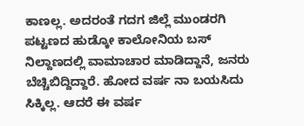ಕಾಣಲ್ಲ. ಅದರಂತೆ ಗದಗ ಜಿಲ್ಲೆ ಮುಂಡರಗಿ ಪಟ್ಟಣದ ಹುಡ್ಕೋ ಕಾಲೋನಿಯ ಬಸ್ ನಿಲ್ದಾಣದಲ್ಲಿ ವಾಮಾಚಾರ ಮಾಡಿದ್ದಾನೆ, ಜನರು ಬೆಚ್ಚಿಬಿದ್ದಿದ್ದಾರೆ. ಹೋದ ವರ್ಷ ನಾ ಬಯಸಿದು ಸಿಕ್ಕಿಲ್ಲ. ಆದರೆ ಈ ವರ್ಷ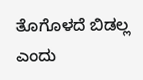ತೊಗೊಳದೆ ಬಿಡಲ್ಲ ಎಂದು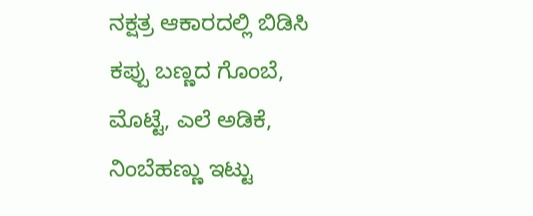ನಕ್ಷತ್ರ ಆಕಾರದಲ್ಲಿ ಬಿಡಿಸಿ ಕಪ್ಪು ಬಣ್ಣದ ಗೊಂಬೆ, ಮೊಟ್ಟೆ, ಎಲೆ ಅಡಿಕೆ, ನಿಂಬೆಹಣ್ಣು ಇಟ್ಟು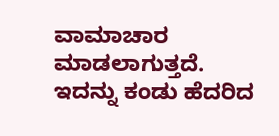ವಾಮಾಚಾರ ಮಾಡಲಾಗುತ್ತದೆ. ಇದನ್ನು ಕಂಡು ಹೆದರಿದ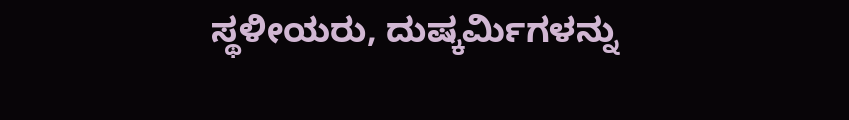ಸ್ಥಳೀಯರು, ದುಷ್ಕರ್ಮಿಗಳನ್ನು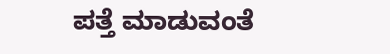ಪತ್ತೆ ಮಾಡುವಂತೆ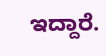ಇದ್ದಾರೆ.